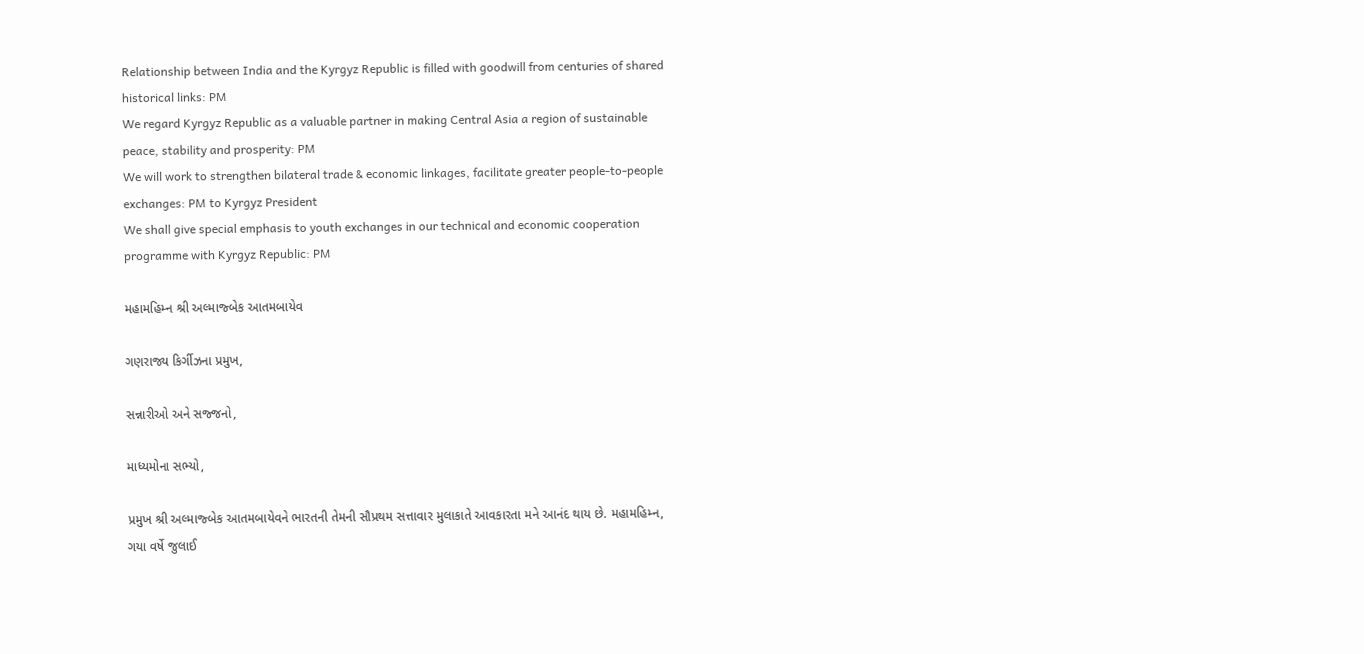Relationship between India and the Kyrgyz Republic is filled with goodwill from centuries of shared historical links: PM
We regard Kyrgyz Republic as a valuable partner in making Central Asia a region of sustainable peace, stability and prosperity: PM
We will work to strengthen bilateral trade & economic linkages, facilitate greater people-to-people exchanges: PM to Kyrgyz President
We shall give special emphasis to youth exchanges in our technical and economic cooperation programme with Kyrgyz Republic: PM

મહામહિમ્ન શ્રી અલ્માજ્બેક આતમબાયેવ

ગણરાજ્ય કિર્ગીઝના પ્રમુખ,

સન્નારીઓ અને સજ્જનો,

માધ્યમોના સભ્યો,

પ્રમુખ શ્રી અલ્માજ્બેક આતમબાયેવને ભારતની તેમની સૌપ્રથમ સત્તાવાર મુલાકાતે આવકારતા મને આનંદ થાય છે. મહામહિમ્ન, ગયા વર્ષે જુલાઈ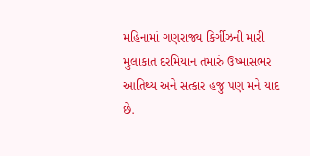મહિનામાં ગણરાજ્ય કિર્ગીઝની મારી મુલાકાત દરમિયાન તમારું ઉષ્માસભર આતિથ્ય અને સત્કાર હજુ પણ મને યાદ છે.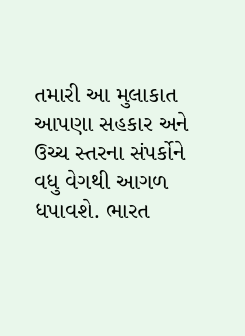તમારી આ મુલાકાત આપણા સહકાર અને ઉચ્ચ સ્તરના સંપર્કોને વધુ વેગથી આગળ ધપાવશે. ભારત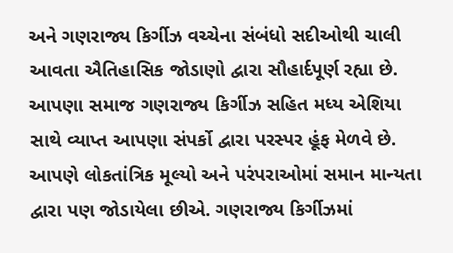અને ગણરાજ્ય કિર્ગીઝ વચ્ચેના સંબંધો સદીઓથી ચાલી આવતા ઐતિહાસિક જોડાણો દ્વારા સૌહાર્દપૂર્ણ રહ્યા છે. આપણા સમાજ ગણરાજ્ય કિર્ગીઝ સહિત મધ્ય એશિયા સાથે વ્યાપ્ત આપણા સંપર્કો દ્વારા પરસ્પર હૂંફ મેળવે છે. આપણે લોકતાંત્રિક મૂલ્યો અને પરંપરાઓમાં સમાન માન્યતા દ્વારા પણ જોડાયેલા છીએ. ગણરાજ્ય કિર્ગીઝમાં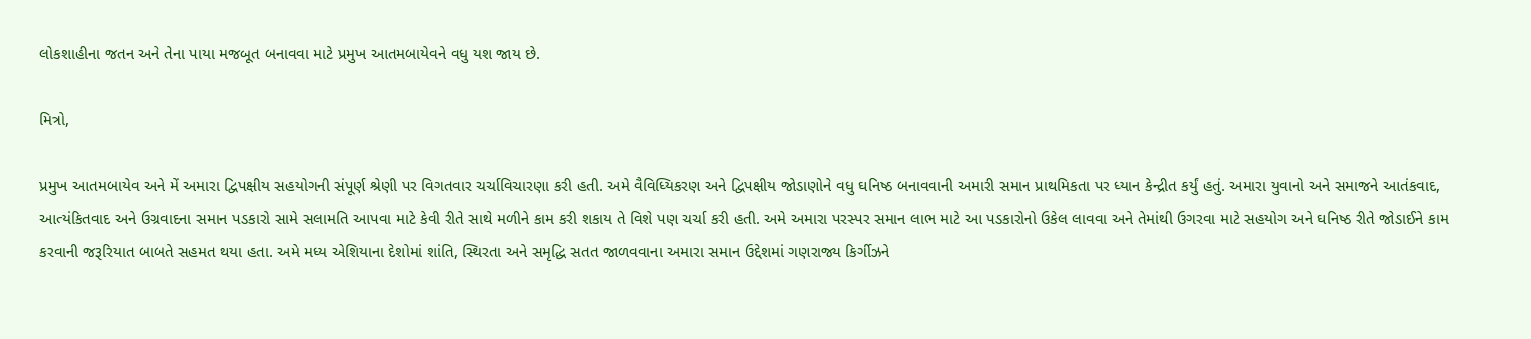લોકશાહીના જતન અને તેના પાયા મજબૂત બનાવવા માટે પ્રમુખ આતમબાયેવને વધુ યશ જાય છે.

મિત્રો,

પ્રમુખ આતમબાયેવ અને મેં અમારા દ્વિપક્ષીય સહયોગની સંપૂર્ણ શ્રેણી પર વિગતવાર ચર્ચાવિચારણા કરી હતી. અમે વૈવિધ્યિકરણ અને દ્વિપક્ષીય જોડાણોને વધુ ઘનિષ્ઠ બનાવવાની અમારી સમાન પ્રાથમિકતા પર ધ્યાન કેન્દ્રીત કર્યું હતું. અમારા યુવાનો અને સમાજને આતંકવાદ, આત્યંકિતવાદ અને ઉગ્રવાદના સમાન પડકારો સામે સલામતિ આપવા માટે કેવી રીતે સાથે મળીને કામ કરી શકાય તે વિશે પણ ચર્ચા કરી હતી. અમે અમારા પરસ્પર સમાન લાભ માટે આ પડકારોનો ઉકેલ લાવવા અને તેમાંથી ઉગરવા માટે સહયોગ અને ઘનિષ્ઠ રીતે જોડાઈને કામ કરવાની જરૂરિયાત બાબતે સહમત થયા હતા. અમે મધ્ય એશિયાના દેશોમાં શાંતિ, સ્થિરતા અને સમૃદ્ધિ સતત જાળવવાના અમારા સમાન ઉદ્દેશમાં ગણરાજ્ય કિર્ગીઝને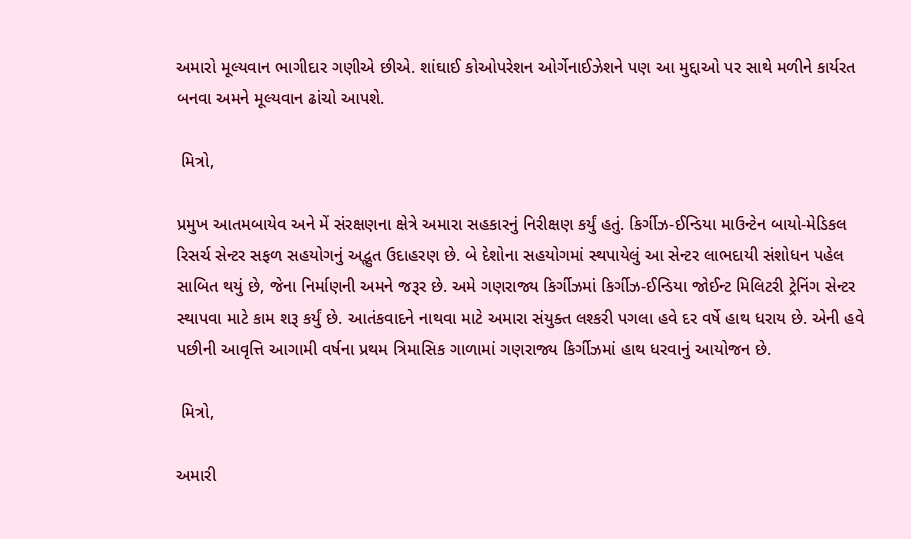અમારો મૂલ્યવાન ભાગીદાર ગણીએ છીએ. શાંઘાઈ કોઓપરેશન ઓર્ગેનાઈઝેશને પણ આ મુદ્દાઓ પર સાથે મળીને કાર્યરત બનવા અમને મૂલ્યવાન ઢાંચો આપશે.

 મિત્રો,

પ્રમુખ આતમબાયેવ અને મેં સંરક્ષણના ક્ષેત્રે અમારા સહકારનું નિરીક્ષણ કર્યું હતું. કિર્ગીઝ-ઈન્ડિયા માઉન્ટેન બાયો-મેડિકલ રિસર્ચ સેન્ટર સફળ સહયોગનું અદ્ભુત ઉદાહરણ છે. બે દેશોના સહયોગમાં સ્થપાયેલું આ સેન્ટર લાભદાયી સંશોધન પહેલ સાબિત થયું છે, જેના નિર્માણની અમને જરૂર છે. અમે ગણરાજ્ય કિર્ગીઝમાં કિર્ગીઝ-ઈન્ડિયા જોઈન્ટ મિલિટરી ટ્રેનિંગ સેન્ટર સ્થાપવા માટે કામ શરૂ કર્યું છે. આતંકવાદને નાથવા માટે અમારા સંયુક્ત લશ્કરી પગલા હવે દર વર્ષે હાથ ધરાય છે. એની હવે પછીની આવૃત્તિ આગામી વર્ષના પ્રથમ ત્રિમાસિક ગાળામાં ગણરાજ્ય કિર્ગીઝમાં હાથ ધરવાનું આયોજન છે.

 મિત્રો,

અમારી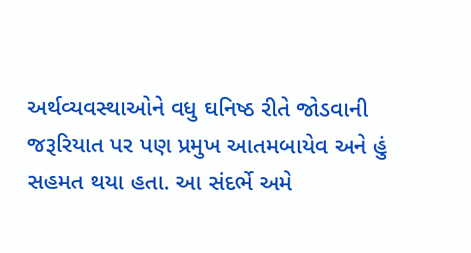અર્થવ્યવસ્થાઓને વધુ ઘનિષ્ઠ રીતે જોડવાની જરૂરિયાત પર પણ પ્રમુખ આતમબાયેવ અને હું સહમત થયા હતા. આ સંદર્ભે અમે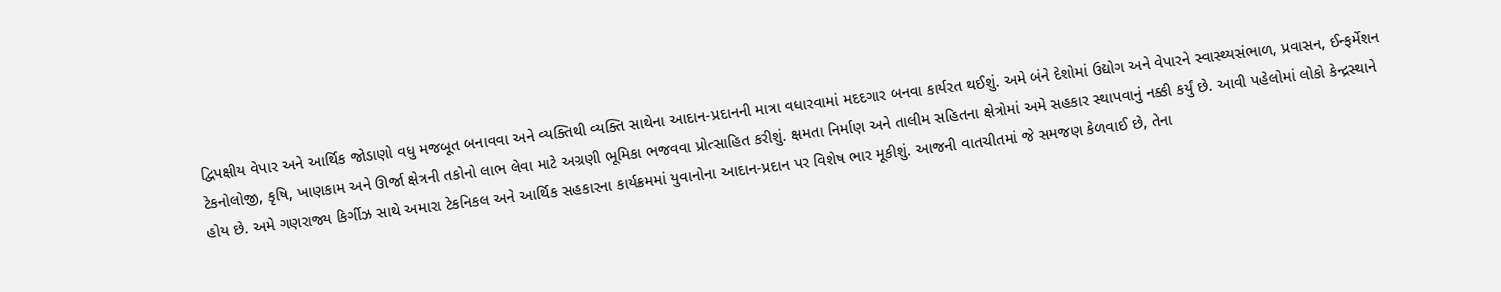દ્વિપક્ષીય વેપાર અને આર્થિક જોડાણો વધુ મજબૂત બનાવવા અને વ્યક્તિથી વ્યક્તિ સાથેના આદાન-પ્રદાનની માત્રા વધારવામાં મદદગાર બનવા કાર્યરત થઈશું. અમે બંને દેશોમાં ઉદ્યોગ અને વેપારને સ્વાસ્થ્યસંભાળ, પ્રવાસન, ઈન્ફર્મેશન ટેકનોલોજી, કૃષિ, ખાણકામ અને ઊર્જા ક્ષેત્રની તકોનો લાભ લેવા માટે અગ્રણી ભૂમિકા ભજવવા પ્રોત્સાહિત કરીશું. ક્ષમતા નિર્માણ અને તાલીમ સહિતના ક્ષેત્રોમાં અમે સહકાર સ્થાપવાનું નક્કી કર્યું છે. આવી પહેલોમાં લોકો કેન્દ્રસ્થાને હોય છે. અમે ગણરાજ્ય કિર્ગીઝ સાથે અમારા ટેકનિકલ અને આર્થિક સહકારના કાર્યક્રમમાં યુવાનોના આદાન-પ્રદાન પર વિશેષ ભાર મૂકીશું. આજની વાતચીતમાં જે સમજણ કેળવાઈ છે, તેના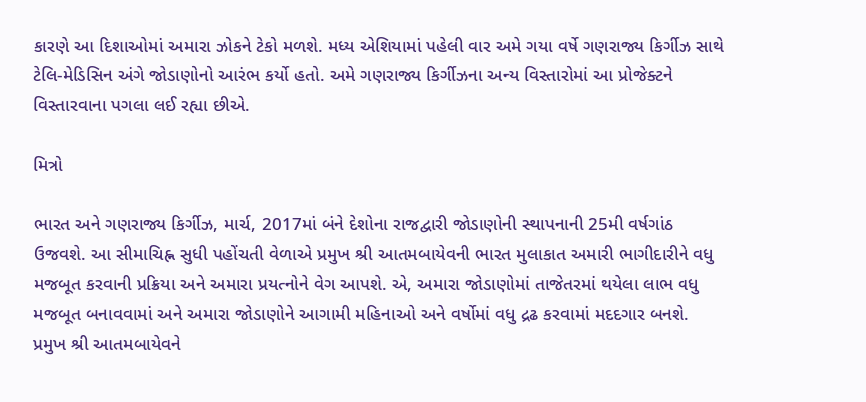કારણે આ દિશાઓમાં અમારા ઝોકને ટેકો મળશે. મધ્ય એશિયામાં પહેલી વાર અમે ગયા વર્ષે ગણરાજ્ય કિર્ગીઝ સાથે ટેલિ-મેડિસિન અંગે જોડાણોનો આરંભ કર્યો હતો. અમે ગણરાજ્ય કિર્ગીઝના અન્ય વિસ્તારોમાં આ પ્રોજેક્ટને વિસ્તારવાના પગલા લઈ રહ્યા છીએ.

મિત્રો

ભારત અને ગણરાજ્ય કિર્ગીઝ, માર્ચ, 2017માં બંને દેશોના રાજદ્વારી જોડાણોની સ્થાપનાની 25મી વર્ષગાંઠ ઉજવશે. આ સીમાચિહ્ન સુધી પહોંચતી વેળાએ પ્રમુખ શ્રી આતમબાયેવની ભારત મુલાકાત અમારી ભાગીદારીને વધુ મજબૂત કરવાની પ્રક્રિયા અને અમારા પ્રયત્નોને વેગ આપશે. એ, અમારા જોડાણોમાં તાજેતરમાં થયેલા લાભ વધુ મજબૂત બનાવવામાં અને અમારા જોડાણોને આગામી મહિનાઓ અને વર્ષોમાં વધુ દ્રઢ કરવામાં મદદગાર બનશે. પ્રમુખ શ્રી આતમબાયેવને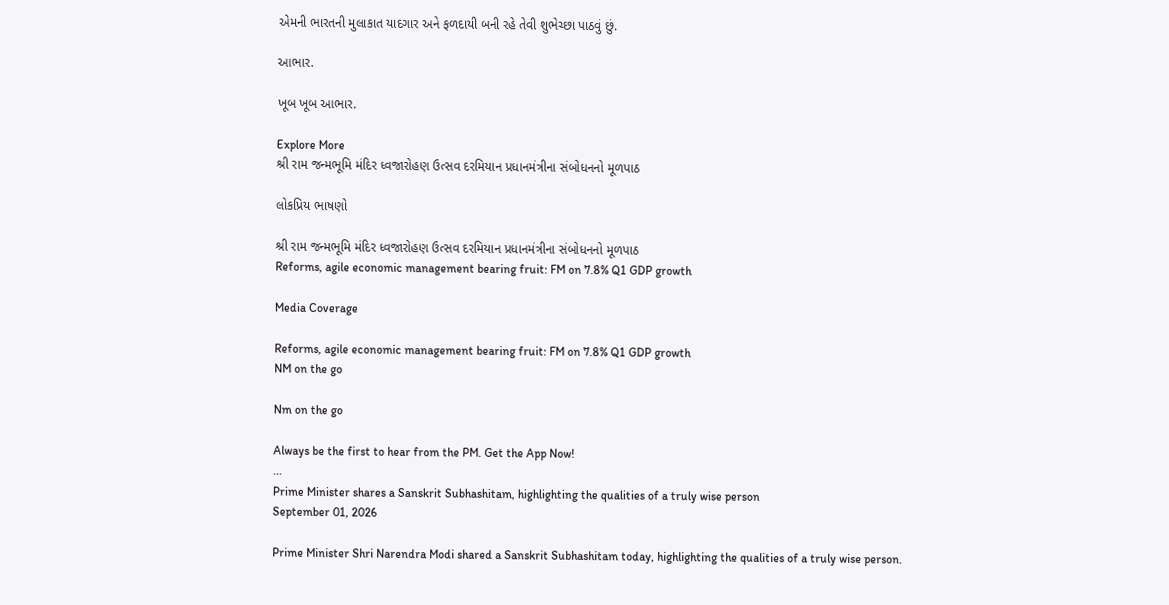એમની ભારતની મુલાકાત યાદગાર અને ફળદાયી બની રહે તેવી શુભેચ્છા પાઠવું છું.

આભાર.

ખૂબ ખૂબ આભાર.

Explore More
શ્રી રામ જન્મભૂમિ મંદિર ધ્વજારોહણ ઉત્સવ દરમિયાન પ્રધાનમંત્રીના સંબોધનનો મૂળપાઠ

લોકપ્રિય ભાષણો

શ્રી રામ જન્મભૂમિ મંદિર ધ્વજારોહણ ઉત્સવ દરમિયાન પ્રધાનમંત્રીના સંબોધનનો મૂળપાઠ
Reforms, agile economic management bearing fruit: FM on 7.8% Q1 GDP growth

Media Coverage

Reforms, agile economic management bearing fruit: FM on 7.8% Q1 GDP growth
NM on the go

Nm on the go

Always be the first to hear from the PM. Get the App Now!
...
Prime Minister shares a Sanskrit Subhashitam, highlighting the qualities of a truly wise person
September 01, 2026

Prime Minister Shri Narendra Modi shared a Sanskrit Subhashitam today, highlighting the qualities of a truly wise person.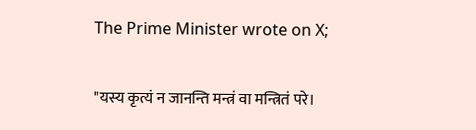The Prime Minister wrote on X;

"यस्य कृत्यं न जानन्ति मन्त्रं वा मन्त्रितं परे।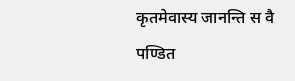कृतमेवास्य जानन्ति स वै पण्डित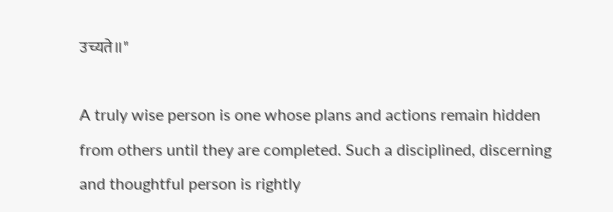उच्यते॥"

A truly wise person is one whose plans and actions remain hidden from others until they are completed. Such a disciplined, discerning and thoughtful person is rightly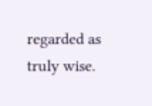regarded as truly wise.